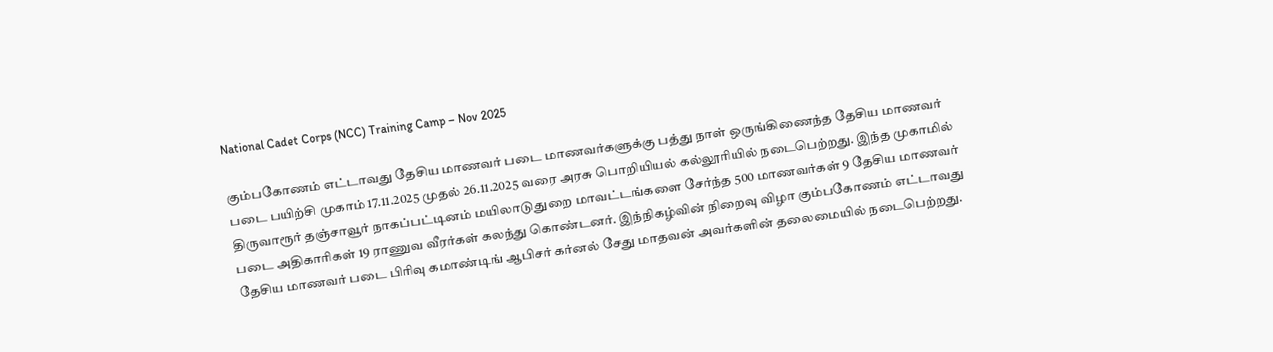National Cadet Corps (NCC) Training Camp – Nov 2025

கும்பகோணம் எட்டாவது தேசிய மாணவர் படை மாணவர்களுக்கு பத்து நாள் ஒருங்கிணைந்த தேசிய மாணவர் படை பயிற்சி முகாம் 17.11.2025 முதல் 26.11.2025 வரை அரசு பொறியியல் கல்லூரியில் நடைபெற்றது. இந்த முகாமில் திருவாரூர் தஞ்சாவூர் நாகப்பட்டினம் மயிலாடுதுறை மாவட்டங்களை சேர்ந்த 500 மாணவர்கள் 9 தேசிய மாணவர் படை அதிகாரிகள் 19 ராணுவ வீரர்கள் கலந்து கொண்டனர். இந்நிகழ்வின் நிறைவு விழா கும்பகோணம் எட்டாவது தேசிய மாணவர் படை பிரிவு கமாண்டிங் ஆபிசர் கர்னல் சேது மாதவன் அவர்களின் தலைமையில் நடைபெற்றது.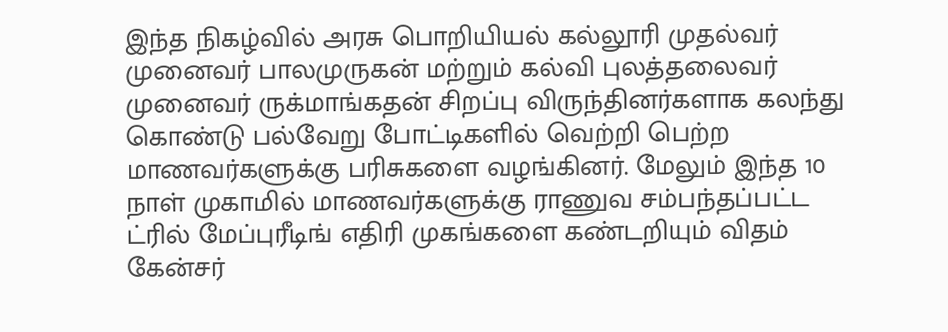இந்த நிகழ்வில் அரசு பொறியியல் கல்லூரி முதல்வர் முனைவர் பாலமுருகன் மற்றும் கல்வி புலத்தலைவர் முனைவர் ருக்மாங்கதன் சிறப்பு விருந்தினர்களாக கலந்து கொண்டு பல்வேறு போட்டிகளில் வெற்றி பெற்ற மாணவர்களுக்கு பரிசுகளை வழங்கினர். மேலும் இந்த 10 நாள் முகாமில் மாணவர்களுக்கு ராணுவ சம்பந்தப்பட்ட ட்ரில் மேப்புரீடிங் எதிரி முகங்களை கண்டறியும் விதம் கேன்சர்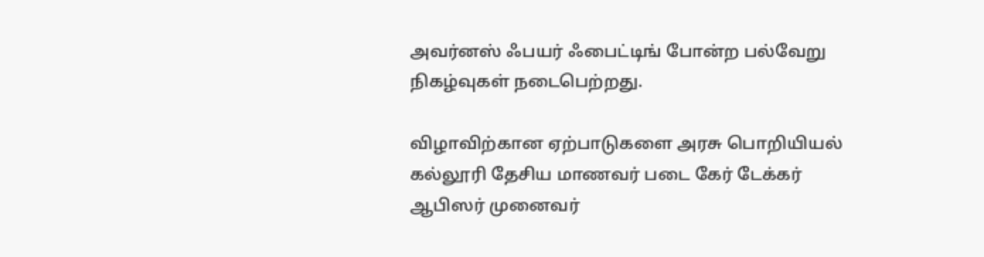அவர்னஸ் ஃபயர் ஃபைட்டிங் போன்ற பல்வேறு நிகழ்வுகள் நடைபெற்றது.

விழாவிற்கான ஏற்பாடுகளை அரசு பொறியியல் கல்லூரி தேசிய மாணவர் படை கேர் டேக்கர் ஆபிஸர் முனைவர்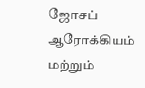ஜோசப் ஆரோக்கியம் மற்றும்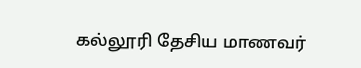கல்லூரி தேசிய மாணவர்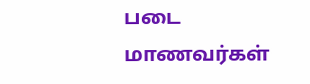படை மாணவர்கள்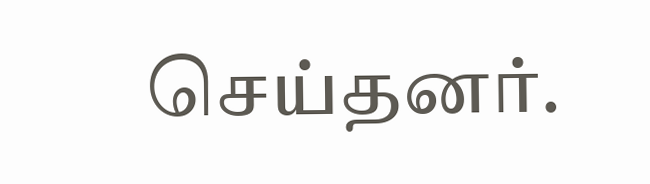செய்தனர்.